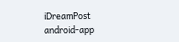iDreamPost
android-app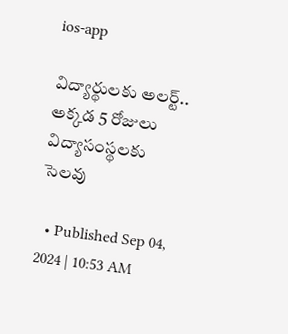ios-app

విద్యార్థులకు అలర్ట్.. అక్కడ 5 రోజులు విద్యాసంస్థలకు సెలవు

  • Published Sep 04, 2024 | 10:53 AM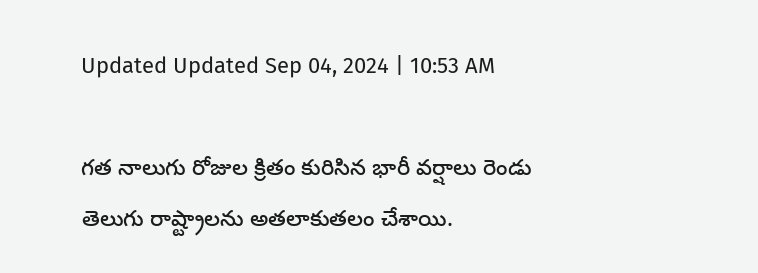Updated Updated Sep 04, 2024 | 10:53 AM

గత నాలుగు రోజుల క్రితం కురిసిన భారీ వర్షాలు రెండు తెలుగు రాష్ట్రాలను అతలాకుతలం చేశాయి.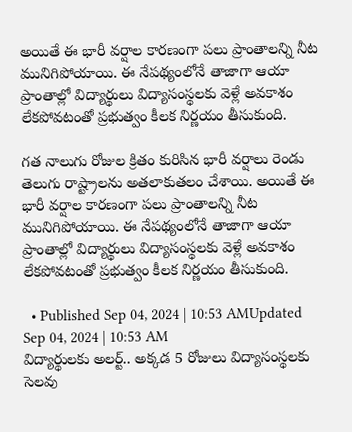అయితే ఈ భారీ వర్షాల కారణంగా పలు ప్రాంతాలన్ని నీట మునిగిపోయాయి. ఈ నేపథ్యంలోనే తాజాగా ఆయా ప్రాంతాల్లో విద్యార్థులు విద్యాసంస్థలకు వెళ్లే అవకాశం లేకపోవటంతో ప్రభుత్వం కీలక నిర్ణయం తీసుకుంది.

గత నాలుగు రోజుల క్రితం కురిసిన భారీ వర్షాలు రెండు తెలుగు రాష్ట్రాలను అతలాకుతలం చేశాయి. అయితే ఈ భారీ వర్షాల కారణంగా పలు ప్రాంతాలన్ని నీట మునిగిపోయాయి. ఈ నేపథ్యంలోనే తాజాగా ఆయా ప్రాంతాల్లో విద్యార్థులు విద్యాసంస్థలకు వెళ్లే అవకాశం లేకపోవటంతో ప్రభుత్వం కీలక నిర్ణయం తీసుకుంది.

  • Published Sep 04, 2024 | 10:53 AMUpdated Sep 04, 2024 | 10:53 AM
విద్యార్థులకు అలర్ట్.. అక్కడ 5 రోజులు విద్యాసంస్థలకు సెలవు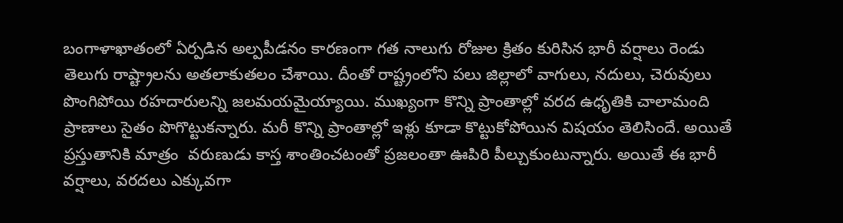బంగాళాఖాతంలో ఏర్పడిన అల్పపీడనం కారణంగా గత నాలుగు రోజుల క్రితం కురిసిన భారీ వర్షాలు రెండు తెలుగు రాష్ట్రాలను అతలాకుతలం చేశాయి. దీంతో రాష్ట్రంలోని పలు జిల్లాలో వాగులు, నదులు, చెరువులు పొంగిపోయి రహదారులన్ని జలమయమైయ్యాయి. ముఖ్యంగా కొన్ని ప్రాంతాల్లో వరద ఉధృతికి చాలామంది ప్రాణాలు సైతం పొగొట్టుకన్నారు. మరీ కొన్ని ప్రాంతాల్లో ఇళ్లు కూడా కొట్టుకోపోయిన విషయం తెలిసిందే. అయితే ప్రస్తుతానికి మాత్రం  వరుణుడు కాస్త శాంతించటంతో ప్రజలంతా ఊపిరి పీల్చుకుంటున్నారు. అయితే ఈ భారీ వర్షాలు, వరదలు ఎక్కువగా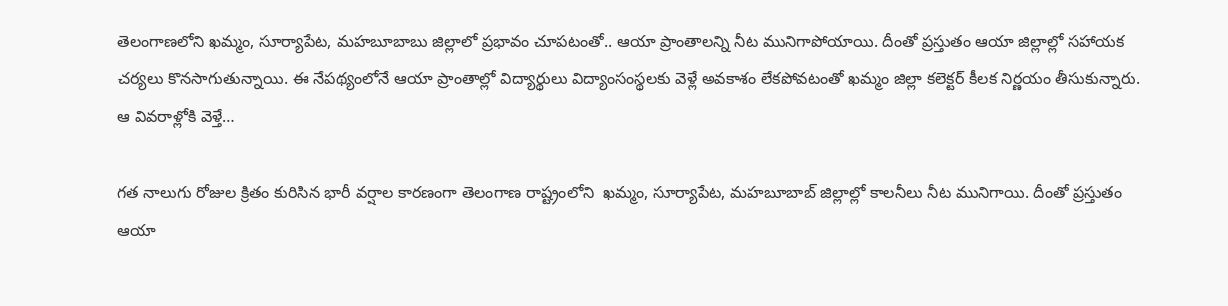తెలంగాణలోని ఖమ్మం, సూర్యాపేట, మహబూబాబు జిల్లాలో ప్రభావం చూపటంతో.. ఆయా ప్రాంతాలన్ని నీట మునిగాపోయాయి. దీంతో ప్రస్తుతం ఆయా జిల్లాల్లో సహాయక చర్యలు కొనసాగుతున్నాయి. ఈ నేపథ్యంలోనే ఆయా ప్రాంతాల్లో విద్యార్థులు విద్యాంసంస్థలకు వెళ్లే అవకాశం లేకపోవటంతో ఖమ్మం జిల్లా కలెక్టర్ కీలక నిర్ణయం తీసుకున్నారు. ఆ వివరాళ్లోకి వెళ్తే…

గత నాలుగు రోజుల క్రితం కురిసిన భారీ వర్షాల కారణంగా తెలంగాణ రాష్ట్రంలోని  ఖమ్మం, సూర్యాపేట, మహబూబాబ్ జిల్లాల్లో కాలనీలు నీట మునిగాయి. దీంతో ప్రస్తుతం ఆయా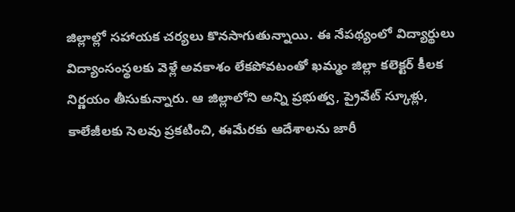జిల్లాల్లో సహాయక చర్యలు కొనసాగుతున్నాయి. ఈ నేపథ్యంలో విద్యార్థులు విద్యాంసంస్థలకు వెళ్లే అవకాశం లేకపోవటంతో ఖమ్మం జిల్లా కలెక్టర్ కీలక నిర్ణయం తీసుకున్నారు. ఆ జిల్లాలోని అన్ని ప్రభుత్వ, ప్రైవేట్ స్కూళ్లు, కాలేజీలకు సెలవు ప్రకటించి, ఈమేరకు ఆదేశాలను జారీ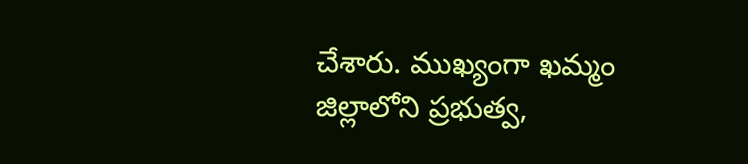చేశారు. ముఖ్యంగా ఖమ్మం జిల్లాలోని ప్రభుత్వ,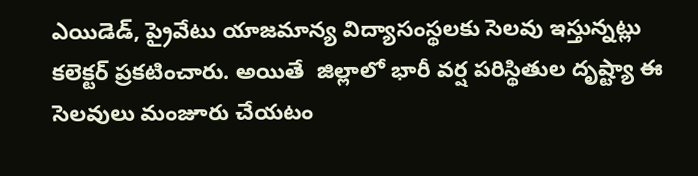ఎయిడెడ్, ప్రైవేటు యాజమాన్య విద్యాసంస్థలకు సెలవు ఇస్తున్నట్లు కలెక్టర్ ప్రకటించారు. అయితే  జిల్లాలో భారీ వర్ష పరిస్థితుల దృష్ట్యా ఈ సెలవులు మంజూరు చేయటం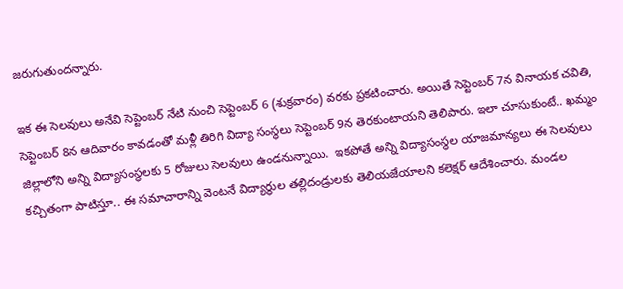జరుగుతుందన్నారు.

ఇక ఈ సెలవులు అనేవి సెప్టెంబర్ నేటి నుంచి సెప్టెంబర్ 6 (శుక్రవారం) వరకు ప్రకటించారు. అయితే సెప్టెంబర్ 7న వినాయక చవితి, సెప్టెంబర్ 8న ఆదివారం కావడంతో మళ్లీ తిరిగి విద్యా సంస్థలు సెప్టెంబర్ 9న తెరకుంటాయని తెలిపారు. ఇలా చూసుకుంటే.. ఖమ్మం జిల్లాలోని అన్ని విద్యాసంస్థలకు 5 రోజులు సెలవులు ఉండనున్నాయి.  ఇకపోతే అన్ని విద్యాసంస్థల యాజమాన్యలు ఈ సెలవులు కచ్చితంగా పాటిస్తూ.. ఈ సమాచారాన్ని వెంటనే విద్యార్థుల తల్లిదండ్రులకు తెలియజేయాలని కలెక్షర్ ఆదేశించారు. మండల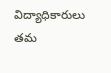విద్యాధికారులు తమ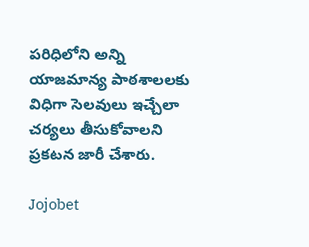పరిధిలోని అన్ని  యాజమాన్య పాఠశాలలకు విధిగా సెలవులు ఇచ్చేలా చర్యలు తీసుకోవాలని ప్రకటన జారీ చేశారు.

Jojobet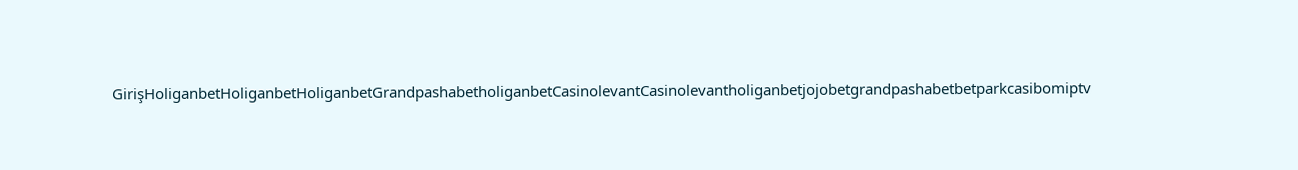GirişHoliganbetHoliganbetHoliganbetGrandpashabetholiganbetCasinolevantCasinolevantholiganbetjojobetgrandpashabetbetparkcasibomiptv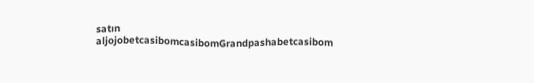satın aljojobetcasibomcasibomGrandpashabetcasibom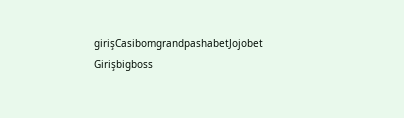girişCasibomgrandpashabetJojobet Girişbigboss